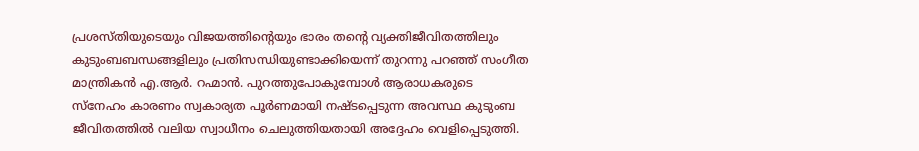പ്രശസ്തിയുടെയും വിജയത്തിൻ്റെയും ഭാരം തൻ്റെ വ്യക്തിജീവിതത്തിലും കുടുംബബന്ധങ്ങളിലും പ്രതിസന്ധിയുണ്ടാക്കിയെന്ന് തുറന്നു പറഞ്ഞ് സംഗീത മാന്ത്രികൻ എ.ആർ. റഹ്മാൻ. പുറത്തുപോകുമ്പോൾ ആരാധകരുടെ സ്നേഹം കാരണം സ്വകാര്യത പൂർണമായി നഷ്ടപ്പെടുന്ന അവസ്ഥ കുടുംബ ജീവിതത്തിൽ വലിയ സ്വാധീനം ചെലുത്തിയതായി അദ്ദേഹം വെളിപ്പെടുത്തി.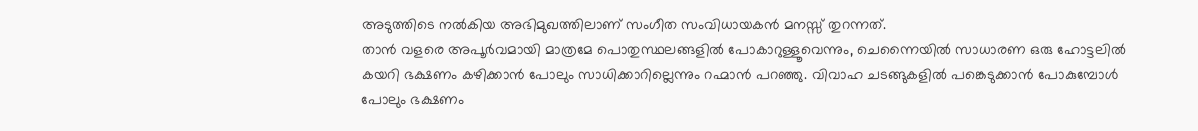അടുത്തിടെ നൽകിയ അഭിമുഖത്തിലാണ് സംഗീത സംവിധായകൻ മനസ്സ് തുറന്നത്.
താൻ വളരെ അപൂർവമായി മാത്രമേ പൊതുസ്ഥലങ്ങളിൽ പോകാറുള്ളൂവെന്നും, ചെന്നൈയിൽ സാധാരണ ഒരു ഹോട്ടലിൽ കയറി ഭക്ഷണം കഴിക്കാൻ പോലും സാധിക്കാറില്ലെന്നും റഹ്മാൻ പറഞ്ഞു. വിവാഹ ചടങ്ങുകളിൽ പങ്കെടുക്കാൻ പോകുമ്പോൾ പോലും ഭക്ഷണം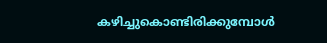കഴിച്ചുകൊണ്ടിരിക്കുമ്പോൾ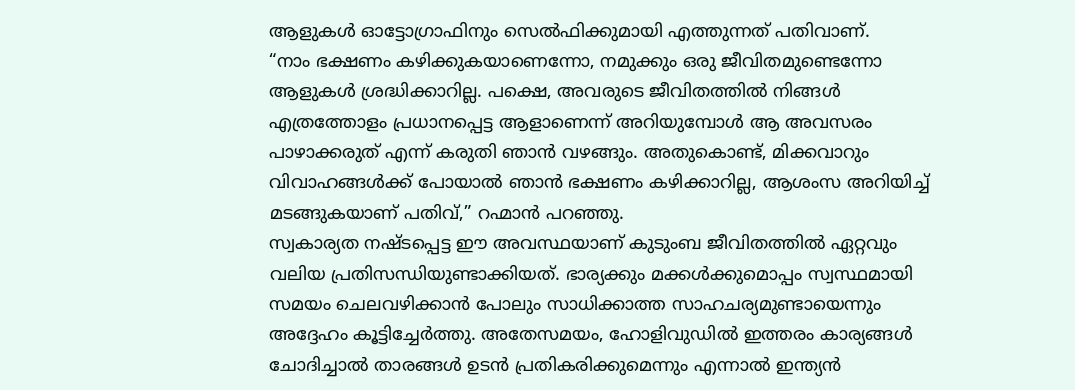ആളുകൾ ഓട്ടോഗ്രാഫിനും സെൽഫിക്കുമായി എത്തുന്നത് പതിവാണ്.
“നാം ഭക്ഷണം കഴിക്കുകയാണെന്നോ, നമുക്കും ഒരു ജീവിതമുണ്ടെന്നോ ആളുകൾ ശ്രദ്ധിക്കാറില്ല. പക്ഷെ, അവരുടെ ജീവിതത്തിൽ നിങ്ങൾ എത്രത്തോളം പ്രധാനപ്പെട്ട ആളാണെന്ന് അറിയുമ്പോൾ ആ അവസരം പാഴാക്കരുത് എന്ന് കരുതി ഞാൻ വഴങ്ങും. അതുകൊണ്ട്, മിക്കവാറും വിവാഹങ്ങൾക്ക് പോയാൽ ഞാൻ ഭക്ഷണം കഴിക്കാറില്ല, ആശംസ അറിയിച്ച് മടങ്ങുകയാണ് പതിവ്,” റഹ്മാൻ പറഞ്ഞു.
സ്വകാര്യത നഷ്ടപ്പെട്ട ഈ അവസ്ഥയാണ് കുടുംബ ജീവിതത്തിൽ ഏറ്റവും വലിയ പ്രതിസന്ധിയുണ്ടാക്കിയത്. ഭാര്യക്കും മക്കൾക്കുമൊപ്പം സ്വസ്ഥമായി സമയം ചെലവഴിക്കാൻ പോലും സാധിക്കാത്ത സാഹചര്യമുണ്ടായെന്നും അദ്ദേഹം കൂട്ടിച്ചേർത്തു. അതേസമയം, ഹോളിവുഡിൽ ഇത്തരം കാര്യങ്ങൾ ചോദിച്ചാൽ താരങ്ങൾ ഉടൻ പ്രതികരിക്കുമെന്നും എന്നാൽ ഇന്ത്യൻ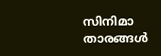സിനിമാ താരങ്ങൾ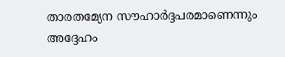താരതമ്യേന സൗഹാർദ്ദപരമാണെന്നും അദ്ദേഹം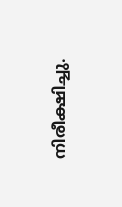നിരീക്ഷിച്ചു.